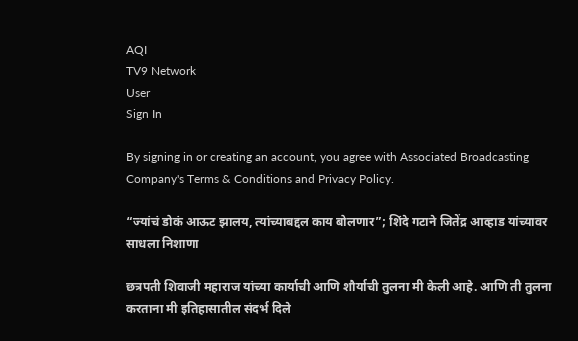AQI
TV9 Network
User
Sign In

By signing in or creating an account, you agree with Associated Broadcasting Company's Terms & Conditions and Privacy Policy.

“ज्यांचं डोकं आऊट झालय, त्यांच्याबद्दल काय बोलणार”; शिंदे गटाने जितेंद्र आव्हाड यांच्यावर साधला निशाणा

छत्रपती शिवाजी महाराज यांच्या कार्याची आणि शौर्याची तुलना मी केली आहे. आणि ती तुलना करताना मी इतिहासातील संदर्भ दिले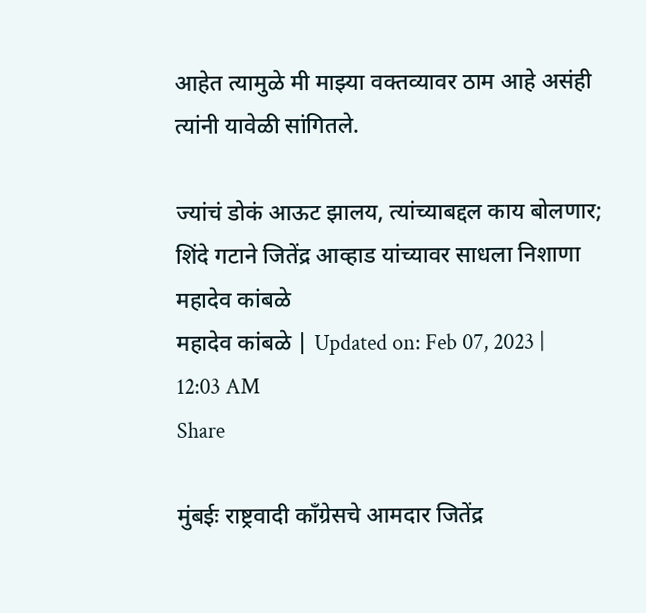आहेत त्यामुळे मी माझ्या वक्तव्यावर ठाम आहे असंही त्यांनी यावेळी सांगितले.

ज्यांचं डोकं आऊट झालय, त्यांच्याबद्दल काय बोलणार; शिंदे गटाने जितेंद्र आव्हाड यांच्यावर साधला निशाणा
महादेव कांबळे
महादेव कांबळे | Updated on: Feb 07, 2023 | 12:03 AM
Share

मुंबईः राष्ट्रवादी काँग्रेसचे आमदार जितेंद्र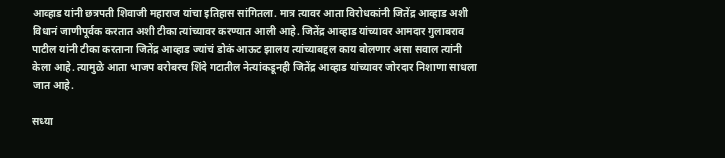आव्हाड यांनी छत्रपती शिवाजी महाराज यांचा इतिहास सांगितला. मात्र त्यावर आता विरोधकांनी जितेंद्र आव्हाड अशी विधानं जाणीपूर्वक करतात अशी टीका त्यांच्यावर करण्यात आली आहे. जितेंद्र आव्हाड यांच्यावर आमदार गुलाबराव पाटील यांनी टीका करताना जितेंद्र आव्हाड ज्यांचं डोकं आऊट झालय त्यांच्याबद्दल काय बोलणार असा सवाल त्यांनी केला आहे. त्यामुळे आता भाजप बरोबरच शिंदे गटातील नेत्यांकडूनही जितेंद्र आव्हाड यांच्यावर जोरदार निशाणा साधला जात आहे.

सध्या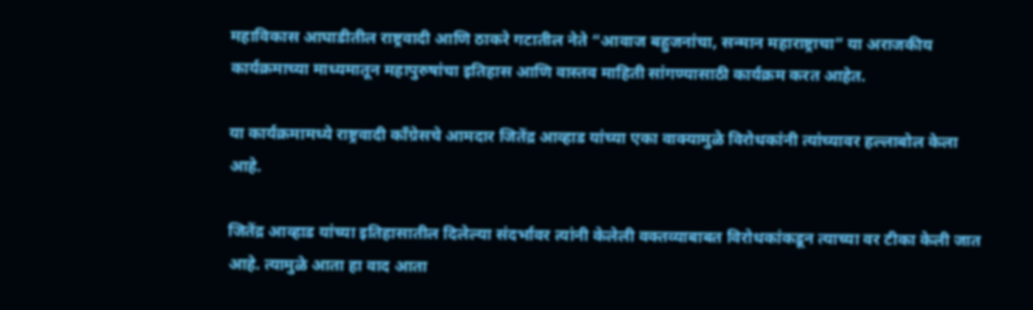महाविकास आघाडीतील राष्ट्रवादी आणि ठाकरे गटातील नेते “आवाज बहुजनांचा, सन्मान महाराष्ट्राचा” या अराजकीय कार्यक्रमाच्या माध्यमातून महापुरुषांचा इतिहास आणि वास्तव माहिती सांगण्यासाठी कार्यक्रम करत आहेत.

या कार्यक्रमामध्ये राष्ट्रवादी काँग्रेसचे आमदार जितेंद्र आव्हाड यांच्या एका वाक्यामुळे विरोधकांनी त्यांच्यावर हल्लाबोल केला आहे.

जितेंद्र आव्हाड यांच्या इतिहासातील दिलेल्या संदर्भावर त्यांनी केलेली वक्तव्याबाबत विरोधकांकडून त्याच्या वर टीका केली जात आहे. त्यामुळे आता हा वाद आता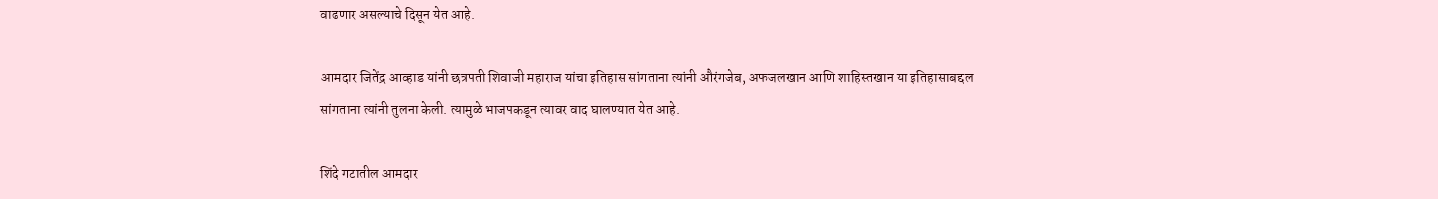वाढणार असल्याचे दिसून येत आहे.

आमदार जितेंद्र आव्हाड यांनी छत्रपती शिवाजी महाराज यांचा इतिहास सांगताना त्यांनी औरंगजेब, अफजलखान आणि शाहिस्तखान या इतिहासाबद्दल सांगताना त्यांनी तुलना केली. त्यामुळे भाजपकडून त्यावर वाद घालण्यात येत आहे.

शिंदे गटातील आमदार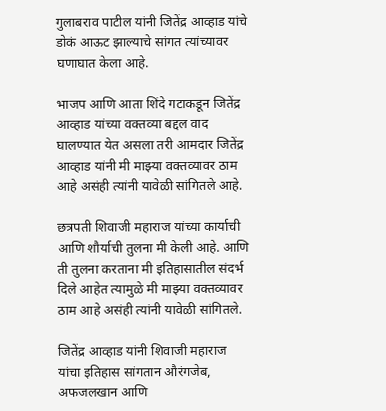गुलाबराव पाटील यांनी जितेंद्र आव्हाड यांचे डोकं आऊट झाल्याचे सांगत त्यांच्यावर घणाघात केला आहे.

भाजप आणि आता शिंदे गटाकडून जितेंद्र आव्हाड यांच्या वक्तव्या बद्दल वाद घालण्यात येत असला तरी आमदार जितेंद्र आव्हाड यांनी मी माझ्या वक्तव्यावर ठाम आहे असंही त्यांनी यावेळी सांगितले आहे.

छत्रपती शिवाजी महाराज यांच्या कार्याची आणि शौर्याची तुलना मी केली आहे. आणि ती तुलना करताना मी इतिहासातील संदर्भ दिले आहेत त्यामुळे मी माझ्या वक्तव्यावर ठाम आहे असंही त्यांनी यावेळी सांगितले.

जितेंद्र आव्हाड यांनी शिवाजी महाराज यांचा इतिहास सांगतान औरंगजेब, अफजलखान आणि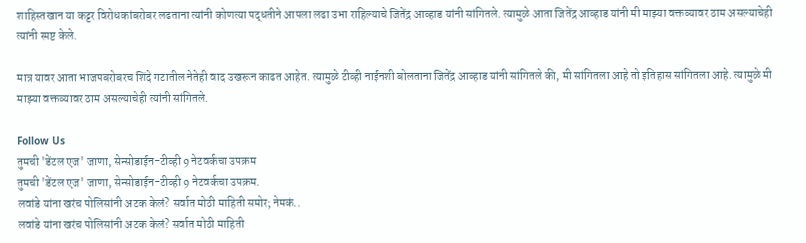शाहिस्तखान या कट्टर विरोधकांबरोबर लढताना त्यांनी कोणत्या पद्धतीने आपला लढा उभा राहिल्याचे जितेंद्र आव्हाड यांनी सांगितले. त्यामुळे आता जितेंद्र आव्हाड यांनी मी माझ्या वक्तव्यावर ठाम असल्याचेही त्यांनी स्पष्ट केले.

मात्र यावर आता भाजपबरोबरच शिंदे गटातील नेतेही वाद उखरून काढत आहेत. त्यामुळे टीव्ही नाईनशी बोलताना जितेंद्र आव्हाड यांनी सांगितले की, मी सांगितला आहे तो इतिहास सांगितला आहे. त्यामुळे मी माझ्या वक्तव्यावर ठाम असल्याचेही त्यांनी सांगितले.

Follow Us
तुमची 'डेंटल एज' जाणा, सेन्सोडाईन-टीव्ही 9 नेटवर्कचा उपक्रम
तुमची 'डेंटल एज' जाणा, सेन्सोडाईन-टीव्ही 9 नेटवर्कचा उपक्रम.
लवांडे यांना खरंच पोलिसांनी अटक केलं? सर्वात मोठी माहिती समोर; नेमकं..
लवांडे यांना खरंच पोलिसांनी अटक केलं? सर्वात मोठी माहिती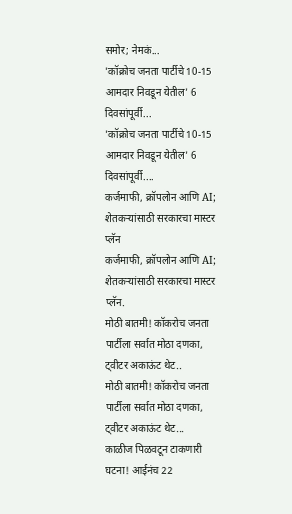समोर; नेमकं...
'कॉक्रोच जनता पार्टीचे 10-15 आमदार निवडून येतील' 6 दिवसांपूर्वी...
'कॉक्रोच जनता पार्टीचे 10-15 आमदार निवडून येतील' 6 दिवसांपूर्वी....
कर्जमाफी, क्रॉपलोन आणि AI; शेतकऱ्यांसाठी सरकारचा मास्टर प्लॅन
कर्जमाफी, क्रॉपलोन आणि AI; शेतकऱ्यांसाठी सरकारचा मास्टर प्लॅन.
मोठी बातमी! कॉकरोच जनता पार्टीला सर्वात मोठा दणका, ट्वीटर अकाऊंट थेट..
मोठी बातमी! कॉकरोच जनता पार्टीला सर्वात मोठा दणका, ट्वीटर अकाऊंट थेट...
काळीज पिळवटून टाकणारी घटना! आईनंच 22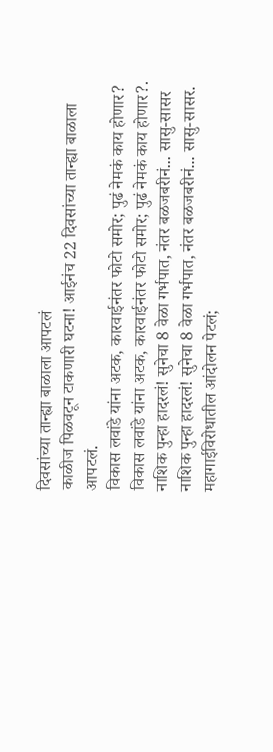दिवसांच्या तान्ह्या बाळाला आपटलं
काळीज पिळवटून टाकणारी घटना! आईनंच 22 दिवसांच्या तान्ह्या बाळाला आपटलं.
विकास लवांडे यांना अटक, कारवाईनंतर फोटो समोर; पुढं नेमकं काय होणार?
विकास लवांडे यांना अटक, कारवाईनंतर फोटो समोर; पुढं नेमकं काय होणार?.
नाशिक पुन्हा हादरलं! सुनेचा 8 वेळा गर्भपात, नंतर बळजबरीनं... सासु-सासर
नाशिक पुन्हा हादरलं! सुनेचा 8 वेळा गर्भपात, नंतर बळजबरीनं... सासु-सासर.
महागाईविरोधातील आंदोलन पेटलं;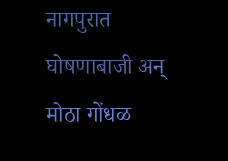नागपुरात घोषणाबाजी अन् मोठा गोंधळ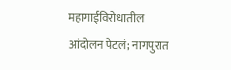महागाईविरोधातील आंदोलन पेटलं; नागपुरात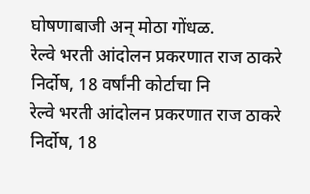घोषणाबाजी अन् मोठा गोंधळ.
रेल्वे भरती आंदोलन प्रकरणात राज ठाकरे निर्दोष, 18 वर्षांनी कोर्टाचा नि
रेल्वे भरती आंदोलन प्रकरणात राज ठाकरे निर्दोष, 18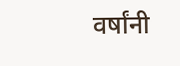वर्षांनी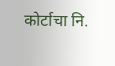कोर्टाचा नि.